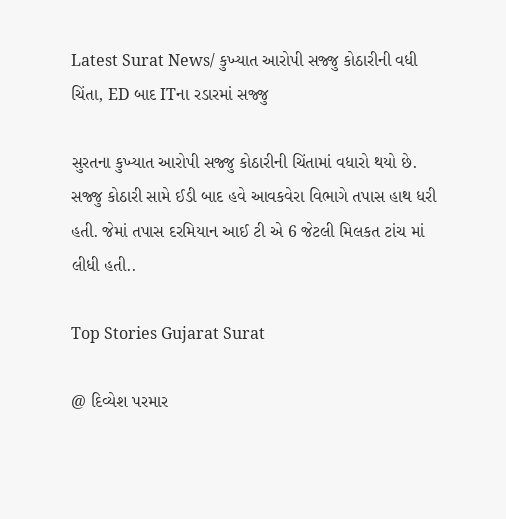Latest Surat News/ કુખ્યાત આરોપી સજ્જુ કોઠારીની વધી ચિંતા, ED બાદ ITના રડારમાં સજ્જુ

સુરતના કુખ્યાત આરોપી સજ્જુ કોઠારીની ચિંતામાં વધારો થયો છે. સજ્જુ કોઠારી સામે ઈડી બાદ હવે આવકવેરા વિભાગે તપાસ હાથ ધરી હતી. જેમાં તપાસ દરમિયાન આઈ ટી એ 6 જેટલી મિલકત ટાંચ માં લીધી હતી..

Top Stories Gujarat Surat

@ દિવ્યેશ પરમાર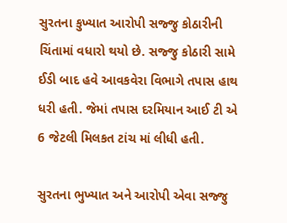સુરતના કુખ્યાત આરોપી સજ્જુ કોઠારીની ચિંતામાં વધારો થયો છે. સજ્જુ કોઠારી સામે ઈડી બાદ હવે આવકવેરા વિભાગે તપાસ હાથ ધરી હતી. જેમાં તપાસ દરમિયાન આઈ ટી એ 6 જેટલી મિલકત ટાંચ માં લીધી હતી.

સુરતના ભુખ્યાત અને આરોપી એવા સજ્જુ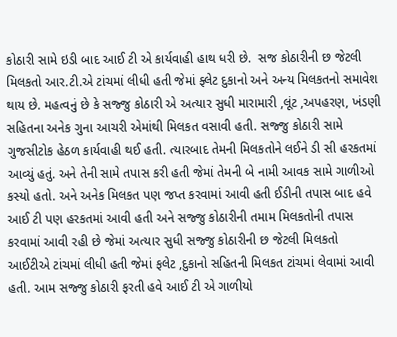કોઠારી સામે ઇડી બાદ આઈ ટી એ કાર્યવાહી હાથ ધરી છે.  સજ કોઠારીની છ જેટલી મિલકતો આર.ટી.એ ટાંચમાં લીધી હતી જેમાં ફ્લેટ દુકાનો અને અન્ય મિલકતનો સમાવેશ થાય છે. મહત્વનું છે કે સજ્જુ કોઠારી એ અત્યાર સુધી મારામારી ,લૂંટ ,અપહરણ, ખંડણી સહિતના અનેક ગુના આચરી એમાંથી મિલકત વસાવી હતી. સજ્જુ કોઠારી સામે ગુજસીટોક હેઠળ કાર્યવાહી થઈ હતી. ત્યારબાદ તેમની મિલકતોને લઈને ડી સી હરકતમાં આવ્યું હતું. અને તેની સામે તપાસ કરી હતી જેમાં તેમની બે નામી આવક સામે ગાળીઓ કસ્યો હતો. અને અનેક મિલકત પણ જપ્ત કરવામાં આવી હતી ઈડીની તપાસ બાદ હવે આઈ ટી પણ હરકતમાં આવી હતી અને સજ્જુ કોઠારીની તમામ મિલકતોની તપાસ કરવામાં આવી રહી છે જેમાં અત્યાર સુધી સજ્જુ કોઠારીની છ જેટલી મિલકતો આઈટીએ ટાંચમાં લીધી હતી જેમાં ફલેટ ,દુકાનો સહિતની મિલકત ટાંચમાં લેવામાં આવી હતી. આમ સજ્જુ કોઠારી ફરતી હવે આઈ ટી એ ગાળીયો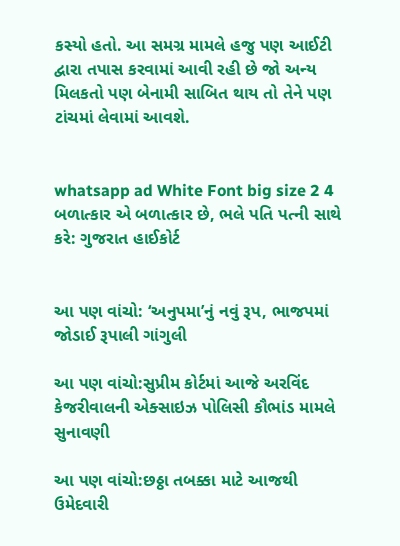કસ્યો હતો. આ સમગ્ર મામલે હજુ પણ આઈટી દ્વારા તપાસ કરવામાં આવી રહી છે જો અન્ય મિલકતો પણ બેનામી સાબિત થાય તો તેને પણ ટાંચમાં લેવામાં આવશે.


whatsapp ad White Font big size 2 4 બળાત્કાર એ બળાત્કાર છે, ભલે પતિ પત્ની સાથે કરે: ગુજરાત હાઈકોર્ટ


આ પણ વાંચો: ‘અનુપમા’નું નવું રૂપ, ભાજપમાં જોડાઈ રૂપાલી ગાંગુલી

આ પણ વાંચો:સુપ્રીમ કોર્ટમાં આજે અરવિંદ કેજરીવાલની એક્સાઇઝ પોલિસી કૌભાંડ મામલે સુનાવણી

આ પણ વાંચો:છઠ્ઠા તબક્કા માટે આજથી ઉમેદવારી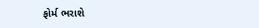ફોર્મ ભરાશે